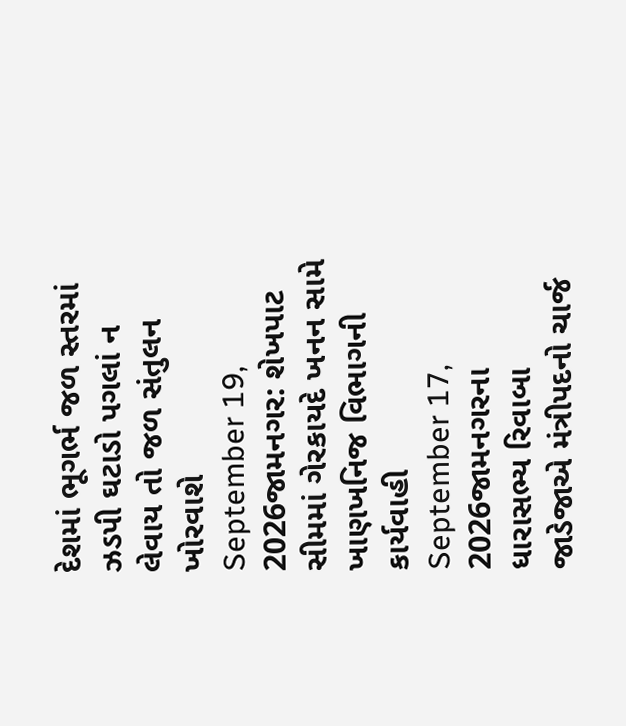દેશમાં ભૂગર્ભ જળ સ્તરમાં ઝડપી ઘટાડો પગલાં ન લેવાય તો જળ સંતુલન ખોરવાશે
September 19, 2026જામનગર: શેખપાટ સીમમાં ગેરકાયદે ખનન સામે ખાણખનિજ વિભાગની કાર્યવાહી
September 17, 2026જામનગરના ધારાસભ્ય રિવાબા જાડેજાએ મંત્રીપદનો ચાર્જ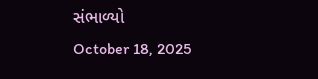સંભાળ્યો
October 18, 2025